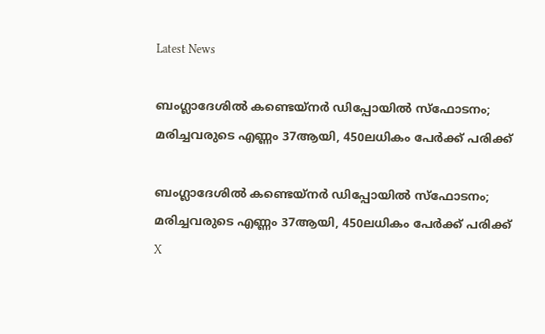Latest News

ബംഗ്ലാദേശില്‍ കണ്ടെയ്‌നര്‍ ഡിപ്പോയില്‍ സ്‌ഫോടനം; മരിച്ചവരുടെ എണ്ണം 37ആയി, 450ലധികം പേര്‍ക്ക് പരിക്ക്

ബംഗ്ലാദേശില്‍ കണ്ടെയ്‌നര്‍ ഡിപ്പോയില്‍ സ്‌ഫോടനം; മരിച്ചവരുടെ എണ്ണം 37ആയി, 450ലധികം പേര്‍ക്ക് പരിക്ക്
X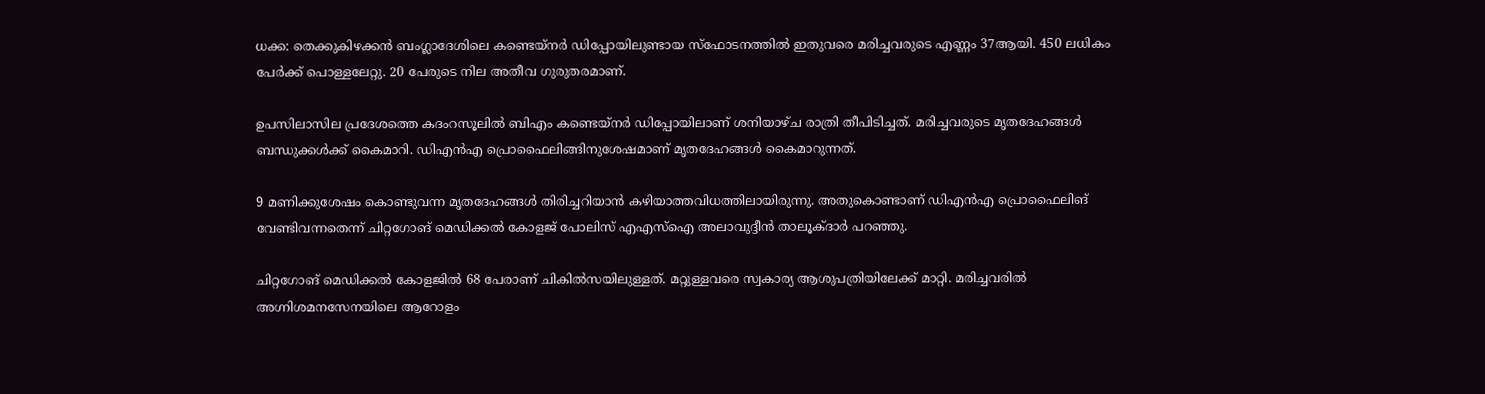ധക്ക: തെക്കുകിഴക്കന്‍ ബംഗ്ലാദേശിലെ കണ്ടെയ്‌നര്‍ ഡിപ്പോയിലുണ്ടായ സ്‌ഫോടനത്തില്‍ ഇതുവരെ മരിച്ചവരുടെ എണ്ണം 37ആയി. 450 ലധികം പേര്‍ക്ക് പൊള്ളലേറ്റു. 20 പേരുടെ നില അതീവ ഗുരുതരമാണ്.

ഉപസിലാസില പ്രദേശത്തെ കദംറസൂലില്‍ ബിഎം കണ്ടെയ്‌നര്‍ ഡിപ്പോയിലാണ് ശനിയാഴ്ച രാത്രി തീപിടിച്ചത്. മരിച്ചവരുടെ മൃതദേഹങ്ങള്‍ ബന്ധുക്കള്‍ക്ക് കൈമാറി. ഡിഎന്‍എ പ്രൊഫൈലിങ്ങിനുശേഷമാണ് മൃതദേഹങ്ങള്‍ കൈമാറുന്നത്.

9 മണിക്കുശേഷം കൊണ്ടുവന്ന മൃതദേഹങ്ങള്‍ തിരിച്ചറിയാന്‍ കഴിയാത്തവിധത്തിലായിരുന്നു. അതുകൊണ്ടാണ് ഡിഎന്‍എ പ്രൊഫൈലിങ് വേണ്ടിവന്നതെന്ന് ചിറ്റഗോങ് മെഡിക്കല്‍ കോളജ് പോലിസ് എഎസ്‌ഐ അലാവുദ്ദീന്‍ താലൂക്ദാര്‍ പറഞ്ഞു.

ചിറ്റഗോങ് മെഡിക്കല്‍ കോളജില്‍ 68 പേരാണ് ചികില്‍സയിലുള്ളത്. മറ്റുള്ളവരെ സ്വകാര്യ ആശുപത്രിയിലേക്ക് മാറ്റി. മരിച്ചവരില്‍ അഗ്നിശമനസേനയിലെ ആറോളം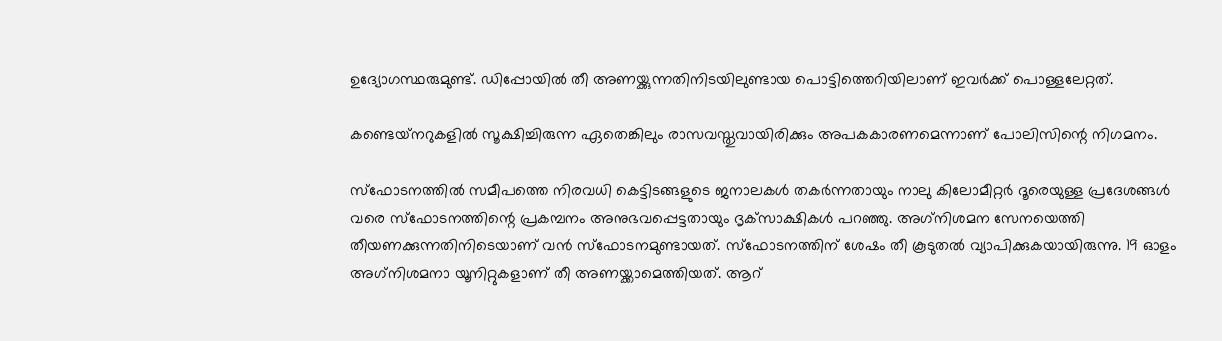ഉദ്യോഗസ്ഥരുമുണ്ട്. ഡിപ്പോയില്‍ തീ അണയ്ക്കുന്നതിനിടയിലുണ്ടായ പൊട്ടിത്തെറിയിലാണ് ഇവര്‍ക്ക് പൊള്ളലേറ്റത്.

കണ്ടെയ്‌നറുകളില്‍ സൂക്ഷിച്ചിരുന്ന ഏതെങ്കിലും രാസവസ്തുവായിരിക്കും അപകകാരണമെന്നാണ് പോലിസിന്റെ നിഗമനം.

സ്‌ഫോടനത്തില്‍ സമീപത്തെ നിരവധി കെട്ടിടങ്ങളുടെ ജനാലകള്‍ തകര്‍ന്നതായും നാലു കിലോമീറ്റര്‍ ദൂരെയുള്ള പ്രദേശങ്ങള്‍ വരെ സ്‌ഫോടനത്തിന്റെ പ്രകമ്പനം അനുഭവപ്പെട്ടതായും ദൃക്‌സാക്ഷികള്‍ പറഞ്ഞു. അഗ്‌നിശമന സേനയെത്തി തീയണക്കുന്നതിനിടെയാണ് വന്‍ സ്‌ഫോടനമുണ്ടായത്. സ്‌ഫോടനത്തിന് ശേഷം തീ കൂടുതല്‍ വ്യാപിക്കുകയായിരുന്നു. 19 ഓളം അഗ്‌നിശമനാ യൂനിറ്റുകളാണ് തീ അണയ്ക്കാമെത്തിയത്. ആറ്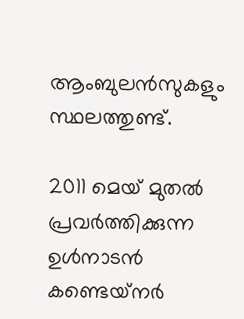ആംബുലന്‍സുകളും സ്ഥലത്തുണ്ട്.

2011 മെയ് മുതല്‍ പ്രവര്‍ത്തിക്കുന്ന ഉള്‍നാടന്‍ കണ്ടെയ്‌നര്‍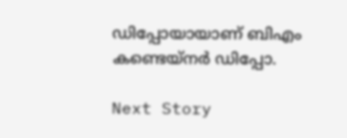ഡിപ്പോയായാണ് ബിഎം കണ്ടെയ്‌നര്‍ ഡിപ്പോ.

Next Story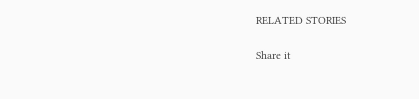RELATED STORIES

Share it